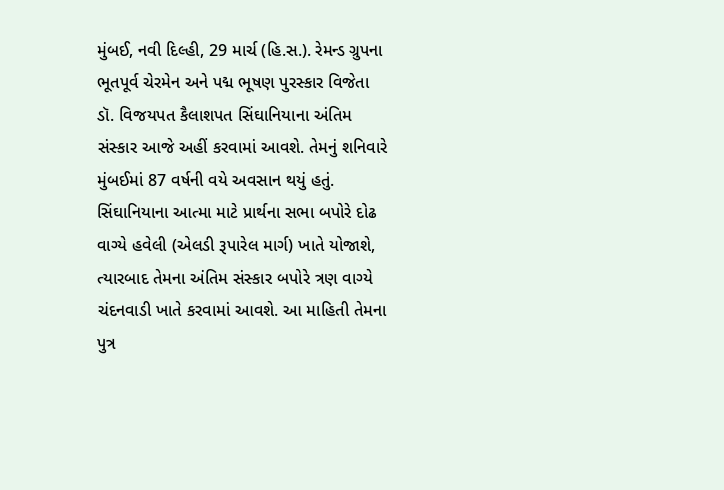મુંબઈ, નવી દિલ્હી, 29 માર્ચ (હિ.સ.). રેમન્ડ ગ્રુપના ભૂતપૂર્વ ચેરમેન અને પદ્મ ભૂષણ પુરસ્કાર વિજેતા ડૉ. વિજયપત કૈલાશપત સિંઘાનિયાના અંતિમ સંસ્કાર આજે અહીં કરવામાં આવશે. તેમનું શનિવારે મુંબઈમાં 87 વર્ષની વયે અવસાન થયું હતું. સિંઘાનિયાના આત્મા માટે પ્રાર્થના સભા બપોરે દોઢ વાગ્યે હવેલી (એલડી રૂપારેલ માર્ગ) ખાતે યોજાશે, ત્યારબાદ તેમના અંતિમ સંસ્કાર બપોરે ત્રણ વાગ્યે ચંદનવાડી ખાતે કરવામાં આવશે. આ માહિતી તેમના પુત્ર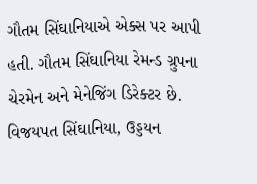ગૌતમ સિંઘાનિયાએ એક્સ પર આપી હતી. ગૌતમ સિંઘાનિયા રેમન્ડ ગ્રુપના ચેરમેન અને મેનેજિંગ ડિરેક્ટર છે.
વિજયપત સિંઘાનિયા, ઉડ્ડયન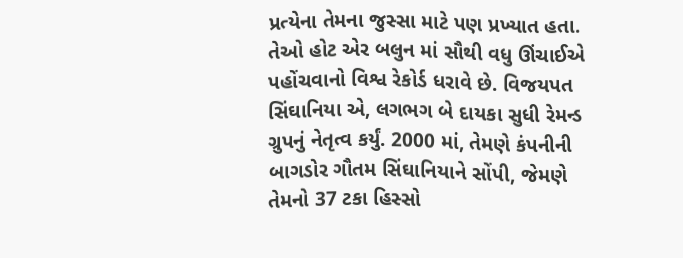પ્રત્યેના તેમના જુસ્સા માટે પણ પ્રખ્યાત હતા. તેઓ હોટ એર બલુન માં સૌથી વધુ ઊંચાઈએ પહોંચવાનો વિશ્વ રેકોર્ડ ધરાવે છે. વિજયપત સિંઘાનિયા એ, લગભગ બે દાયકા સુધી રેમન્ડ ગ્રુપનું નેતૃત્વ કર્યું. 2000 માં, તેમણે કંપનીની બાગડોર ગૌતમ સિંઘાનિયાને સોંપી, જેમણે તેમનો 37 ટકા હિસ્સો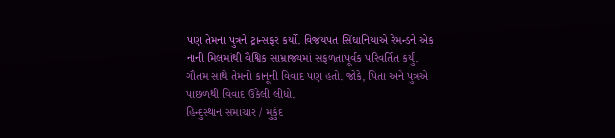પણ તેમના પુત્રને ટ્રાન્સફર કર્યો. વિજયપત સિંઘાનિયાએ રેમન્ડને એક નાની મિલમાંથી વૈશ્વિક સામ્રાજ્યમાં સફળતાપૂર્વક પરિવર્તિત કર્યું. ગૌતમ સાથે તેમનો કાનૂની વિવાદ પણ હતો. જોકે, પિતા અને પુત્રએ પાછળથી વિવાદ ઉકેલી લીધો.
હિન્દુસ્થાન સમાચાર / મુકુંદ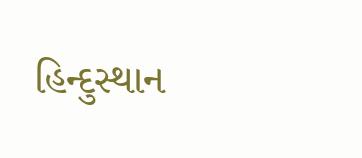હિન્દુસ્થાન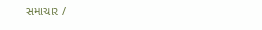સમાચાર /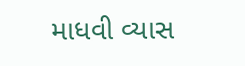માધવી વ્યાસ